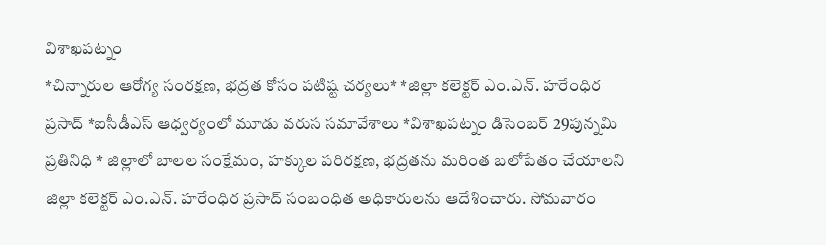విశాఖపట్నం
*చిన్నారుల ఆరోగ్య సంరక్షణ, భద్రత కోసం పటిష్ట చర్యలు* *జిల్లా కలెక్టర్ ఎం.ఎన్. హరేంధిర ప్రసాద్ *ఐసీడీఎస్ ఆధ్వర్యంలో మూడు వరుస సమావేశాలు *విశాఖపట్నం డిసెంబర్ 29పున్నమి ప్రతినిధి * జిల్లాలో బాలల సంక్షేమం, హక్కుల పరిరక్షణ, భద్రతను మరింత బలోపేతం చేయాలని జిల్లా కలెక్టర్ ఎం.ఎన్. హరేంధిర ప్రసాద్ సంబంధిత అధికారులను ఆదేశించారు. సోమవారం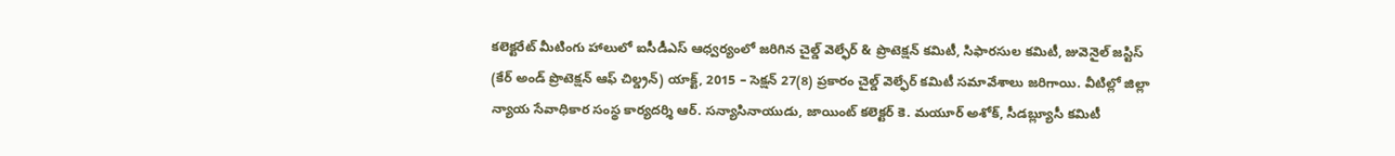కలెక్టరేట్ మీటింగు హాలులో ఐసీడీఎస్ ఆధ్వర్యంలో జరిగిన చైల్డ్ వెల్ఫేర్ & ప్రొటెక్షన్ కమిటీ, సిఫారసుల కమిటీ, జువెనైల్ జస్టిస్ (కేర్ అండ్ ప్రొటెక్షన్ ఆఫ్ చిల్డ్రన్) యాక్ట్, 2015 – సెక్షన్ 27(8) ప్రకారం చైల్డ్ వెల్ఫేర్ కమిటీ సమావేశాలు జరిగాయి. వీటిల్లో జిల్లా న్యాయ సేవాధికార సంస్థ కార్యదర్శి ఆర్. సన్యాసినాయుడు, జాయింట్ కలెక్టర్ కె. మయూర్ అశోక్, సీడబ్ల్యూసీ కమిటీ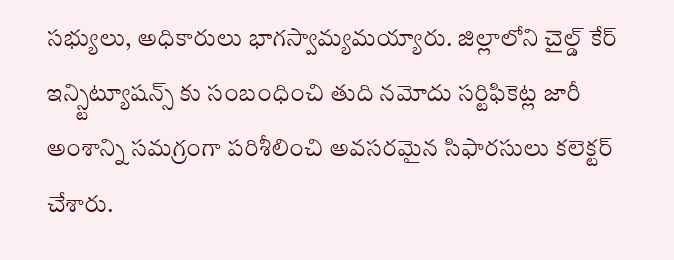సభ్యులు, అధికారులు భాగస్వామ్యమయ్యారు. జిల్లాలోని చైల్డ్ కేర్ ఇన్స్టిట్యూషన్స్ కు సంబంధించి తుది నమోదు సర్టిఫికెట్ల జారీ అంశాన్ని సమగ్రంగా పరిశీలించి అవసరమైన సిఫారసులు కలెక్టర్ చేశారు.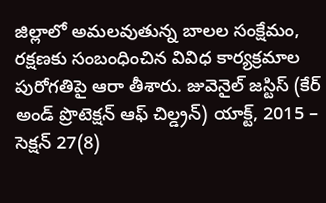జిల్లాలో అమలవుతున్న బాలల సంక్షేమం, రక్షణకు సంబంధించిన వివిధ కార్యక్రమాల పురోగతిపై ఆరా తీశారు. జువెనైల్ జస్టిస్ (కేర్ అండ్ ప్రొటెక్షన్ ఆఫ్ చిల్డ్రన్) యాక్ట్, 2015 – సెక్షన్ 27(8)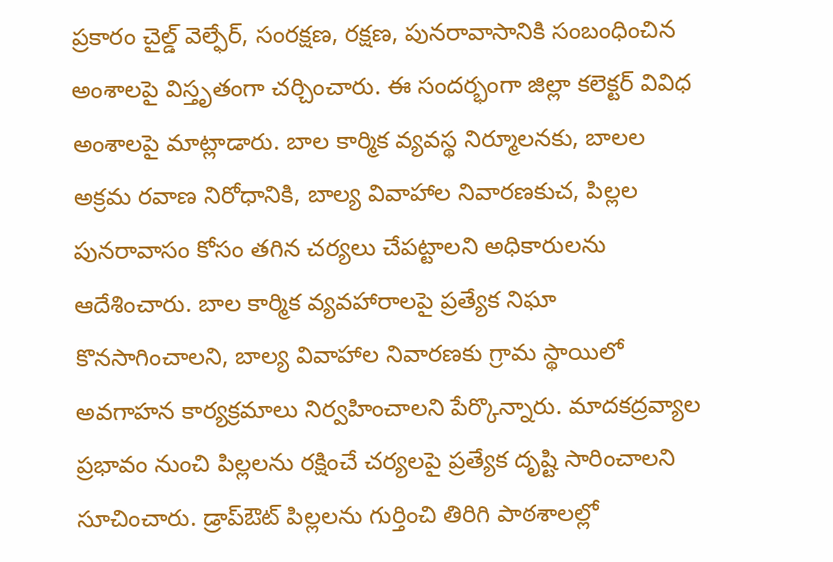ప్రకారం చైల్డ్ వెల్ఫేర్, సంరక్షణ, రక్షణ, పునరావాసానికి సంబంధించిన అంశాలపై విస్తృతంగా చర్చించారు. ఈ సందర్భంగా జిల్లా కలెక్టర్ వివిధ అంశాలపై మాట్లాడారు. బాల కార్మిక వ్యవస్థ నిర్మూలనకు, బాలల అక్రమ రవాణ నిరోధానికి, బాల్య వివాహాల నివారణకుచ, పిల్లల పునరావాసం కోసం తగిన చర్యలు చేపట్టాలని అధికారులను ఆదేశించారు. బాల కార్మిక వ్యవహారాలపై ప్రత్యేక నిఘా కొనసాగించాలని, బాల్య వివాహాల నివారణకు గ్రామ స్థాయిలో అవగాహన కార్యక్రమాలు నిర్వహించాలని పేర్కొన్నారు. మాదకద్రవ్యాల ప్రభావం నుంచి పిల్లలను రక్షించే చర్యలపై ప్రత్యేక దృష్టి సారించాలని సూచించారు. డ్రాప్ఔట్ పిల్లలను గుర్తించి తిరిగి పాఠశాలల్లో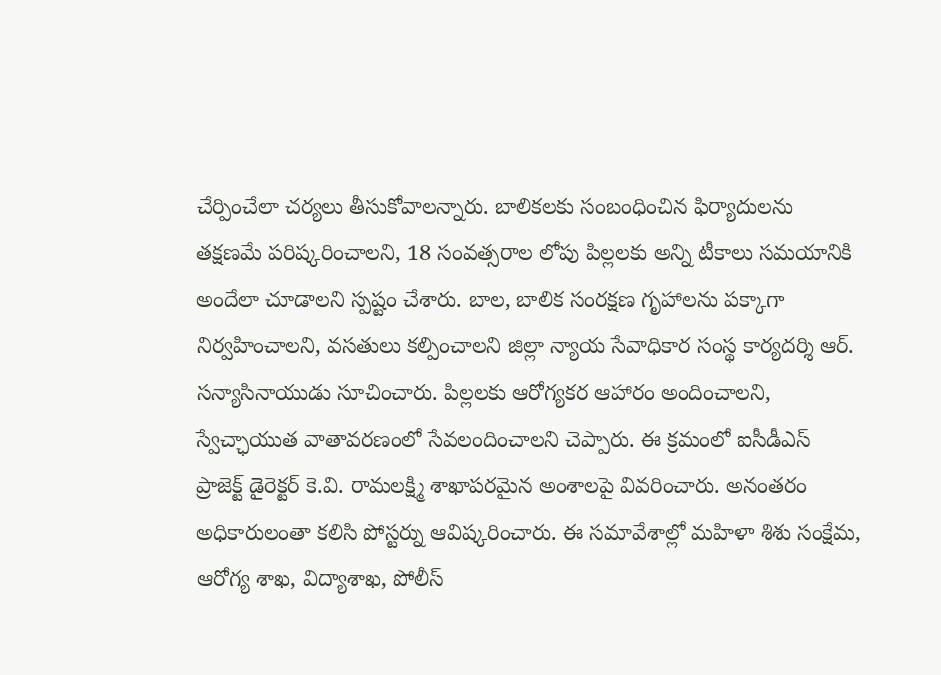చేర్పించేలా చర్యలు తీసుకోవాలన్నారు. బాలికలకు సంబంధించిన ఫిర్యాదులను తక్షణమే పరిష్కరించాలని, 18 సంవత్సరాల లోపు పిల్లలకు అన్ని టీకాలు సమయానికి అందేలా చూడాలని స్పష్టం చేశారు. బాల, బాలిక సంరక్షణ గృహాలను పక్కాగా నిర్వహించాలని, వసతులు కల్పించాలని జిల్లా న్యాయ సేవాధికార సంస్థ కార్యదర్శి ఆర్. సన్యాసినాయుడు సూచించారు. పిల్లలకు ఆరోగ్యకర ఆహారం అందించాలని, స్వేచ్ఛాయుత వాతావరణంలో సేవలందించాలని చెప్పారు. ఈ క్రమంలో ఐసీడీఎస్ ప్రాజెక్ట్ డైరెక్టర్ కె.వి. రామలక్ష్మి శాఖాపరమైన అంశాలపై వివరించారు. అనంతరం అధికారులంతా కలిసి పోస్టర్ను ఆవిష్కరించారు. ఈ సమావేశాల్లో మహిళా శిశు సంక్షేమ, ఆరోగ్య శాఖ, విద్యాశాఖ, పోలీస్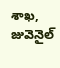శాఖ, జువెనైల్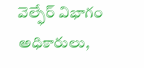వెల్ఫేర్ విభాగం అధికారులు,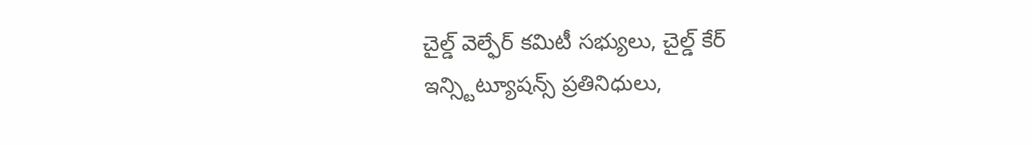చైల్డ్ వెల్ఫేర్ కమిటీ సభ్యులు, చైల్డ్ కేర్ ఇన్స్టిట్యూషన్స్ ప్రతినిధులు,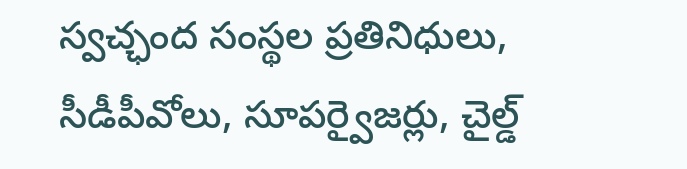స్వచ్ఛంద సంస్థల ప్రతినిధులు, సీడీపీవోలు, సూపర్వైజర్లు, చైల్డ్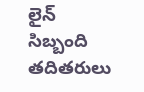లైన్ సిబ్బంది తదితరులు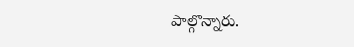పాల్గొన్నారు.